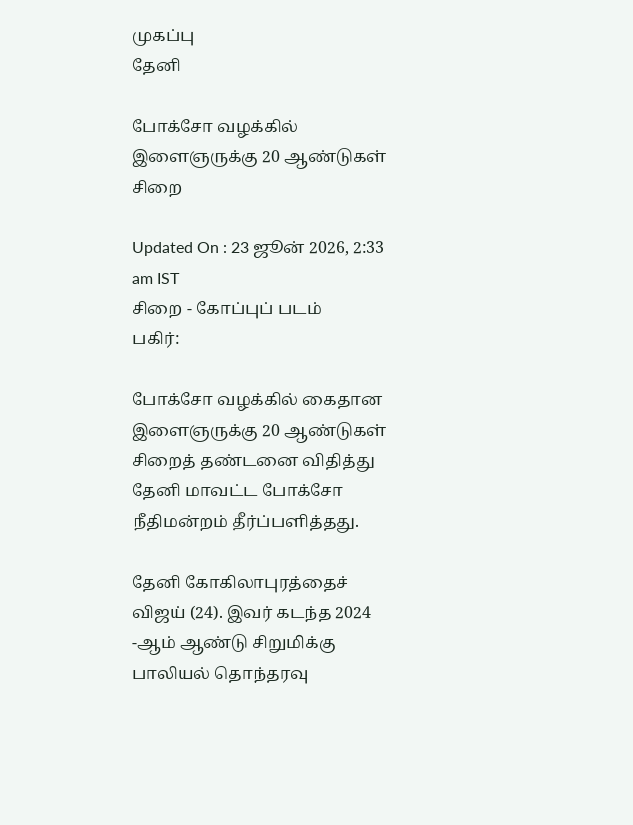முகப்பு
தேனி

போக்சோ வழக்கில் இளைஞருக்கு 20 ஆண்டுகள் சிறை

Updated On : 23 ஜூன் 2026, 2:33 am IST
சிறை - கோப்புப் படம்
பகிர்:

போக்சோ வழக்கில் கைதான இளைஞருக்கு 20 ஆண்டுகள் சிறைத் தண்டனை விதித்து தேனி மாவட்ட போக்சோ நீதிமன்றம் தீர்ப்பளித்தது.

தேனி கோகிலாபுரத்தைச் விஜய் (24). இவர் கடந்த 2024 -ஆம் ஆண்டு சிறுமிக்கு பாலியல் தொந்தரவு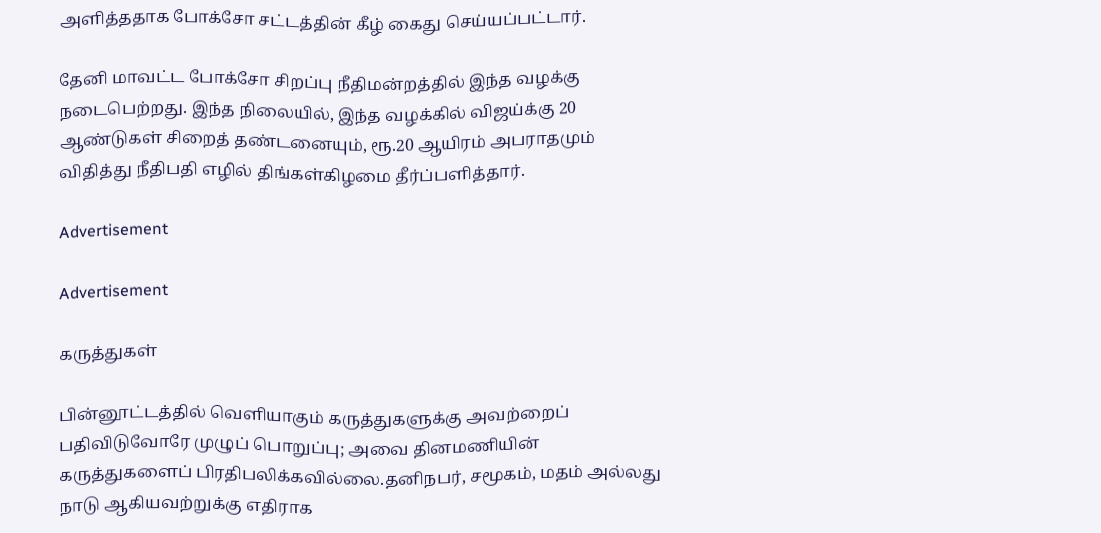அளித்ததாக போக்சோ சட்டத்தின் கீழ் கைது செய்யப்பட்டார்.

தேனி மாவட்ட போக்சோ சிறப்பு நீதிமன்றத்தில் இந்த வழக்கு நடைபெற்றது. இந்த நிலையில், இந்த வழக்கில் விஜய்க்கு 20 ஆண்டுகள் சிறைத் தண்டனையும், ரூ.20 ஆயிரம் அபராதமும் விதித்து நீதிபதி எழில் திங்கள்கிழமை தீர்ப்பளித்தார்.

Advertisement

Advertisement

கருத்துகள்

பின்னூட்டத்தில் வெளியாகும் கருத்துகளுக்கு அவற்றைப் பதிவிடுவோரே முழுப் பொறுப்பு; அவை தினமணியின் கருத்துகளைப் பிரதிபலிக்கவில்லை.தனிநபர், சமூகம், மதம் அல்லது நாடு ஆகியவற்றுக்கு எதிராக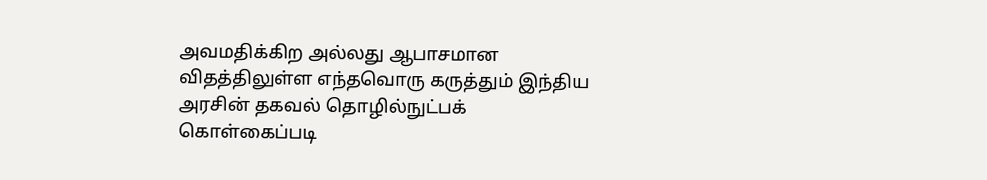அவமதிக்கிற அல்லது ஆபாசமான விதத்திலுள்ள எந்தவொரு கருத்தும் இந்திய அரசின் தகவல் தொழில்நுட்பக் கொள்கைப்படி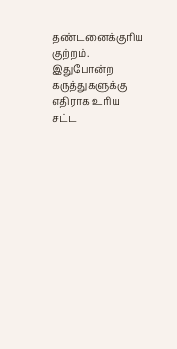தண்டனைக்குரிய குற்றம். இதுபோன்ற கருத்துகளுக்கு எதிராக உரிய சட்ட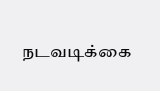நடவடிக்கை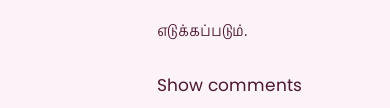எடுக்கப்படும்.

Show comments